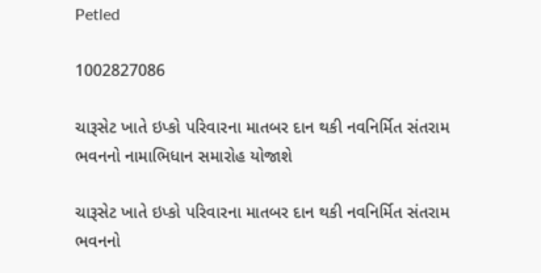Petled

1002827086

ચારૂસેટ ખાતે ઇપ્કો પરિવારના માતબર દાન થકી નવનિર્મિત સંતરામ ભવનનો નામાભિધાન સમારોહ યોજાશે

ચારૂસેટ ખાતે ઇપ્કો પરિવારના માતબર દાન થકી નવનિર્મિત સંતરામ ભવનનો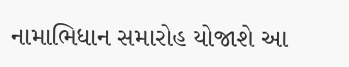નામાભિધાન સમારોહ યોજાશે આ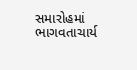સમારોહમાં ભાગવતાચાર્ય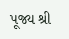પૂજ્ય શ્રી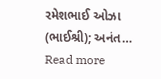રમેશભાઈ ઓઝા (ભાઈશ્રી); અનંત… Read more